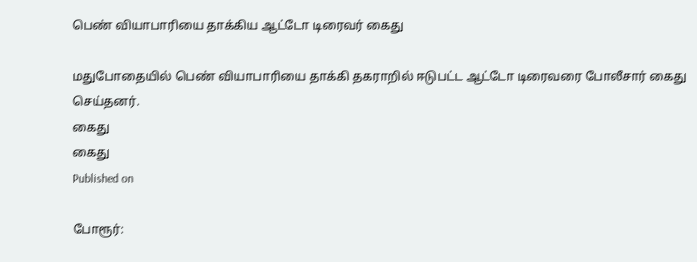பெண் வியாபாரியை தாக்கிய ஆட்டோ டிரைவர் கைது

மதுபோதையில் பெண் வியாபாரியை தாக்கி தகராறில் ஈடுபட்ட ஆட்டோ டிரைவரை போலீசார் கைது செய்தனர்.
கைது
கைது
Published on

போரூர்: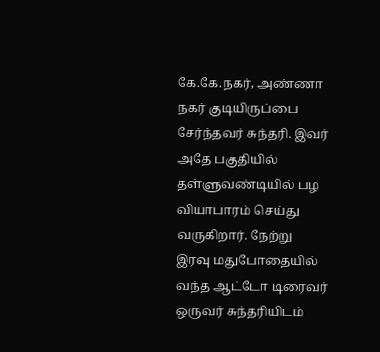கே.கே.நகர், அண்ணா நகர் குடியிருப்பை சேர்ந்தவர் சுந்தரி. இவர் அதே பகுதியில் தள்ளுவண்டியில் பழ வியாபாரம் செய்து வருகிறார். நேற்று இரவு மதுபோதையில் வந்த ஆட்டோ டிரைவர் ஒருவர் சுந்தரியிடம்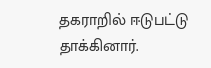தகராறில் ஈடுபட்டு தாக்கினார்.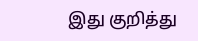இது குறித்து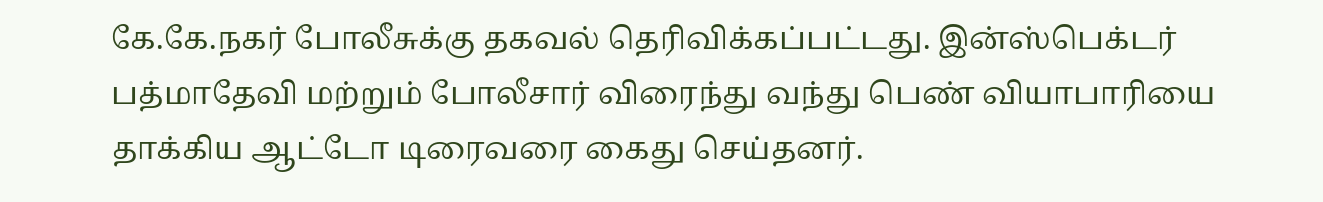கே.கே.நகர் போலீசுக்கு தகவல் தெரிவிக்கப்பட்டது. இன்ஸ்பெக்டர் பத்மாதேவி மற்றும் போலீசார் விரைந்து வந்து பெண் வியாபாரியை தாக்கிய ஆட்டோ டிரைவரை கைது செய்தனர்.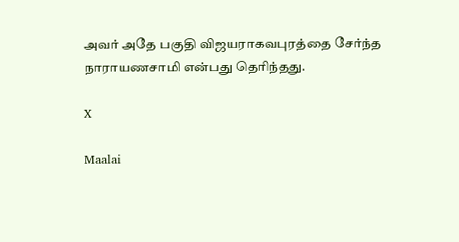அவர் அதே பகுதி விஜயராகவபுரத்தை சேர்ந்த நாராயணசாமி என்பது தெரிந்தது.

X

Maalai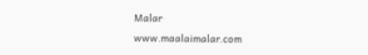Malar
www.maalaimalar.com